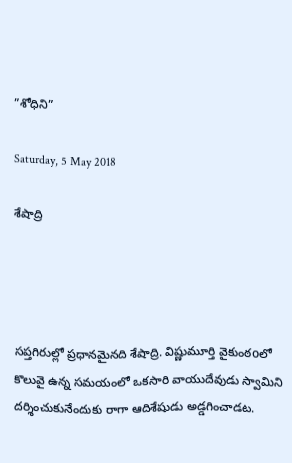”శోధిని”

Saturday, 5 May 2018

శేషాద్రి




సప్తగిరుల్లో ప్రధానమైనది శేషాద్రి. విష్ణుమూర్తి వైకుంఠoలో కొలువై ఉన్న సమయంలో ఒకసారి వాయుదేవుడు స్వామిని దర్శించుకునేందుకు రాగా ఆదిశేషుడు అడ్డగించాడట.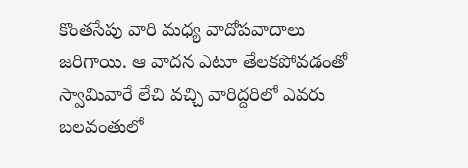కొంతసేపు వారి మధ్య వాదోపవాదాలు జరిగాయి. ఆ వాదన ఎటూ తేలకపోవడంతో స్వామివారే లేచి వచ్చి వారిద్దరిలో ఎవరు బలవంతులో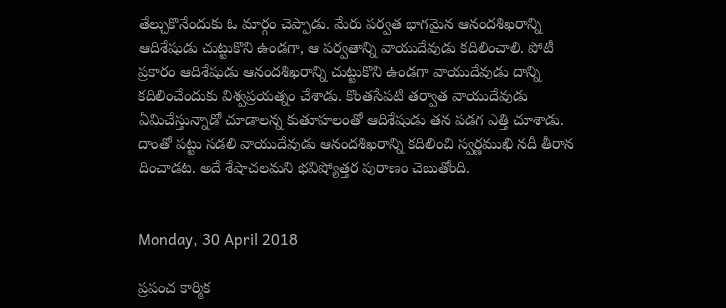తేల్చుకొనేందుకు ఓ మార్గం చెప్పాడు. మేరు పర్వత భాగమైన ఆనందశిఖరాన్ని ఆదిశేషుడు చుట్టుకొని ఉండగా, ఆ పర్వతాన్ని వాయుదేవుడు కదిలించాలి. పోటీ ప్రకారం ఆదిశేషుడు ఆనందశిఖరాన్ని చుట్టుకొని ఉండగా వాయుదేవుడు దాన్ని కదిలించేందుకు విశ్వప్రయత్నం చేశాడు. కొంతసేపటి తర్వాత వాయుదేవుడు ఏమిచేస్తున్నాడో చూడాలన్న కుతూహలంతో ఆదిశేషుడు తన పడగ ఎత్తి చూశాడు. దాంతో పట్టు సడలి వాయుదేవుడు ఆనందశిఖరాన్ని కదిలించి స్వర్ణముఖి నదీ తీరాన దించాడట. అదే శేషాచలమని భవిష్యోత్తర పురాణం చెబుతోంది.


Monday, 30 April 2018

ప్రపంచ కార్మిక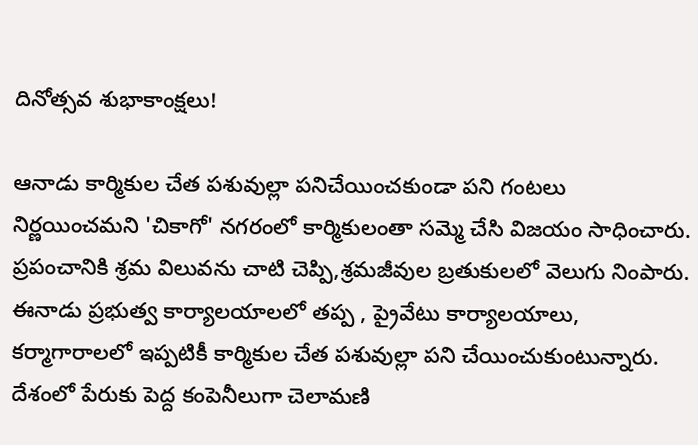దినోత్సవ శుభాకాంక్షలు!

ఆనాడు కార్మికుల చేత పశువుల్లా పనిచేయించకుండా పని గంటలు నిర్ణయించమని 'చికాగో' నగరంలో కార్మికులంతా సమ్మె చేసి విజయం సాధించారు. ప్రపంచానికి శ్రమ విలువను చాటి చెప్పి,శ్రమజీవుల బ్రతుకులలో వెలుగు నింపారు. ఈనాడు ప్రభుత్వ కార్యాలయాలలో తప్ప , ప్రైవేటు కార్యాలయాలు, కర్మాగారాలలో ఇప్పటికీ కార్మికుల చేత పశువుల్లా పని చేయించుకుంటున్నారు. దేశంలో పేరుకు పెద్ద కంపెనీలుగా చెలామణి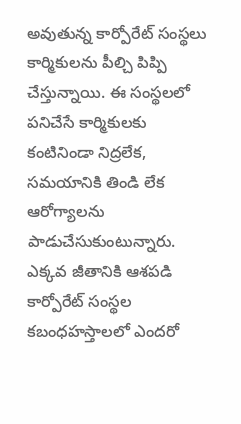అవుతున్న కార్పోరేట్ సంస్థలు కార్మికులను పీల్చి పిప్పి చేస్తున్నాయి. ఈ సంస్థలలో పనిచేసే కార్మికులకు కంటినిండా నిద్రలేక, సమయానికి తిండి లేక ఆరోగ్యాలను పాడుచేసుకుంటున్నారు. ఎక్కవ జీతానికి ఆశపడి కార్పోరేట్ సంస్థల కబంధహస్తాలలో ఎందరో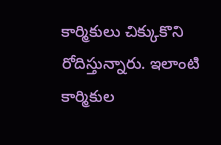కార్మికులు చిక్కుకొని రోదిస్తున్నారు. ఇలాంటి కార్మికుల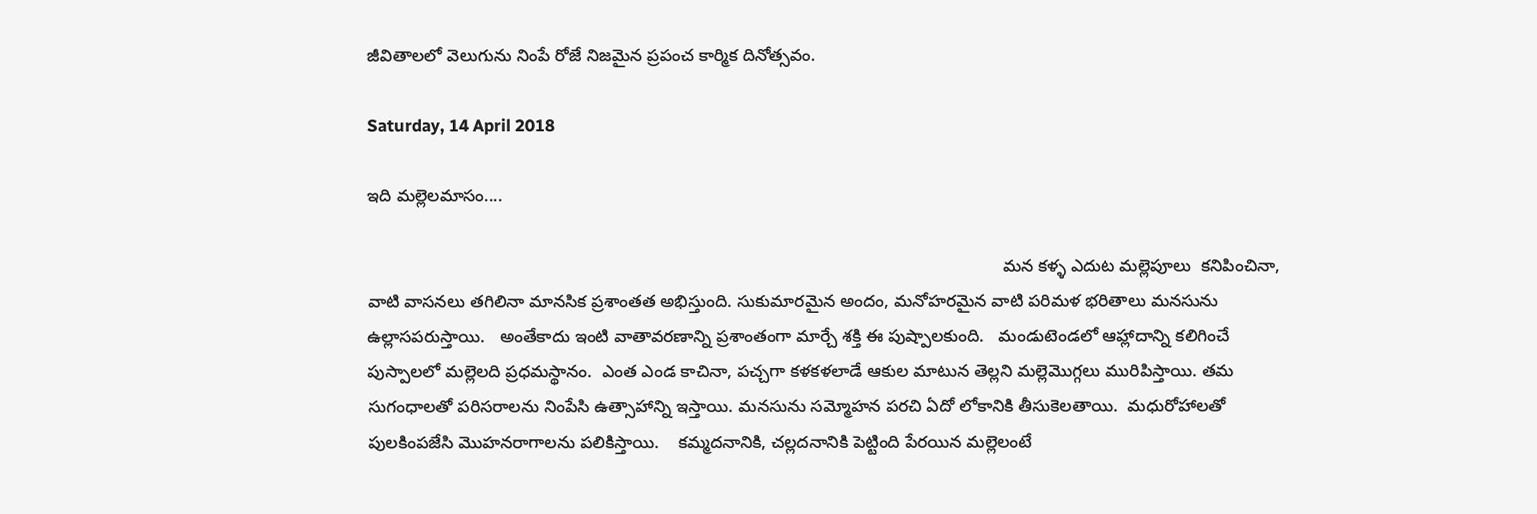జీవితాలలో వెలుగును నింపే రోజే నిజమైన ప్రపంచ కార్మిక దినోత్సవం.

Saturday, 14 April 2018

ఇది మల్లెలమాసం....

                                                                                                                                    మన కళ్ళ ఎదుట మల్లెపూలు  కనిపించినా, వాటి వాసనలు తగిలినా మానసిక ప్రశాంతత అభిస్తుంది. సుకుమారమైన అందం, మనోహరమైన వాటి పరిమళ భరితాలు మనసును ఉల్లాసపరుస్తాయి.   అంతేకాదు ఇంటి వాతావరణాన్ని ప్రశాంతంగా మార్చే శక్తి ఈ పుష్పాలకుంది.   మండుటెండలో ఆహ్లాదాన్ని కలిగించే పుస్పాలలో మల్లెలది ప్రధమస్థానం.  ఎంత ఎండ కాచినా, పచ్చగా కళకళలాడే ఆకుల మాటున తెల్లని మల్లెమొగ్గలు మురిపిస్తాయి. తమ సుగంధాలతో పరిసరాలను నింపేసి ఉత్సాహాన్ని ఇస్తాయి. మనసును సమ్మోహన పరచి ఏదో లోకానికి తీసుకెలతాయి.  మధురోహాలతో పులకింపజేసి మొహనరాగాలను పలికిస్తాయి.    కమ్మదనానికి, చల్లదనానికి పెట్టింది పేరయిన మల్లెలంటే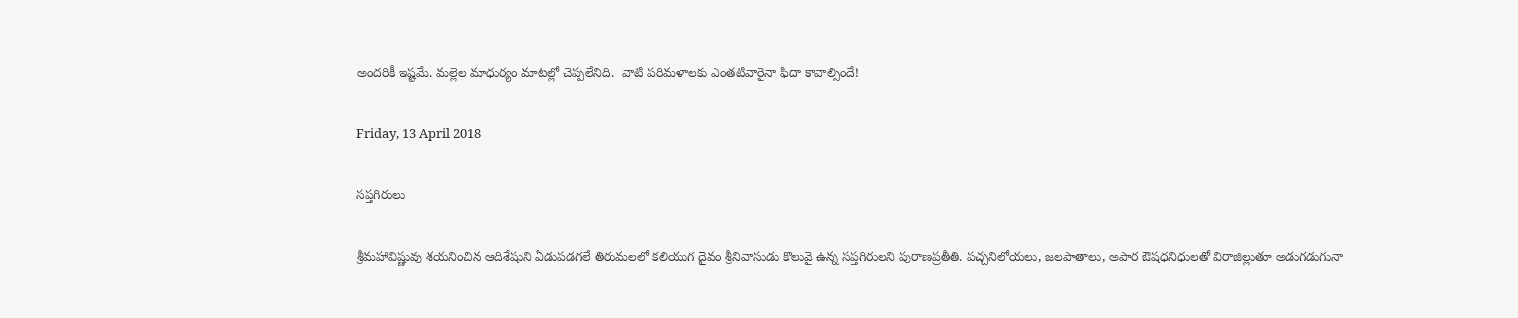అందరికీ ఇష్టమే. మల్లెల మాధుర్యం మాటల్లో చెప్పలేనిది.  వాటి పరిమళాలకు ఎంతటివారైనా ఫిదా కావాల్సిందే!

Friday, 13 April 2018

సప్తగిరులు

శ్రీమహావిష్ణువు శయనించిన ఆదిశేషుని ఏడుపడగలే తిరుమలలో కలియుగ దైవం శ్రీనివాసుడు కొలువై ఉన్న సప్తగిరులని పురాణప్రతీతి. పచ్చనిలోయలు, జలపాతాలు, అపార ఔషధనిధులతో విరాజిల్లుతూ అడుగడుగునా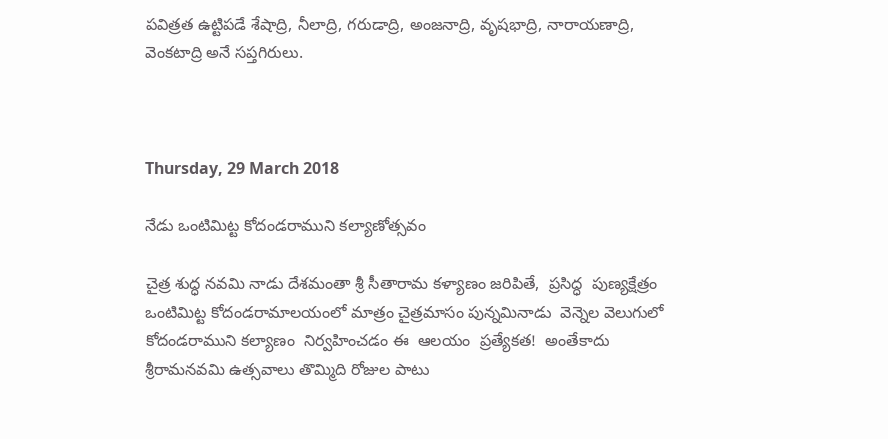పవిత్రత ఉట్టిపడే శేషాద్రి, నీలాద్రి, గరుడాద్రి, అంజనాద్రి, వృషభాద్రి, నారాయణాద్రి, వెంకటాద్రి అనే సప్తగిరులు.



Thursday, 29 March 2018

నేడు ఒంటిమిట్ట కోదండరాముని కల్యాణోత్సవం

చైత్ర శుద్ధ నవమి నాడు దేశమంతా శ్రీ సీతారామ కళ్యాణం జరిపితే,  ప్రసిద్ధ  పుణ్యక్షేత్రం ఒంటిమిట్ట కోదండరామాలయంలో మాత్రం చైత్రమాసం పున్నమినాడు  వెన్నెల వెలుగులో కోదండరాముని కల్యాణం  నిర్వహించడం ఈ  ఆలయం  ప్రత్యేకత!  అంతేకాదు శ్రీరామనవమి ఉత్సవాలు తొమ్మిది రోజుల పాటు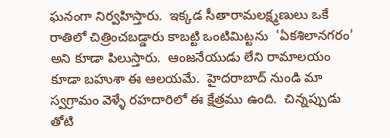ఘనంగా నిర్వహిస్తారు.  ఇక్కడ సీతారామలక్ష్మణులు ఒకే రాతిలో చిత్రించబడ్డారు కాబట్టి ఒంటిమిట్టను  'ఏకశిలానగరం' అని కూడా పిలుస్తారు.  ఆంజనేయుడు లేని రామాలయం కూడా బహుశా ఈ ఆలయమే.  హైదరాబాద్ నుండి మా  స్వగ్రామం వెళ్ళే రహదారిలో ఈ క్షేత్రము ఉంది.  చిన్నప్పుడు  తోటి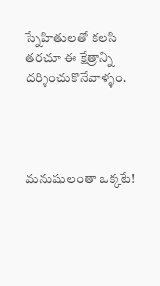స్నేహితులతో కలసి  తరచూ ఈ క్షేత్రాన్ని దర్శించుకొనేవాళ్ళం.




మనుషులంతా ఒక్కటే!